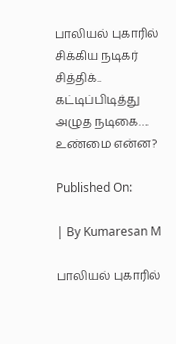பாலியல் புகாரில் சிக்கிய நடிகர் சித்திக்.. கட்டிப்பிடித்து அழுத நடிகை…. உண்மை என்ன?

Published On:

| By Kumaresan M

பாலியல் புகாரில்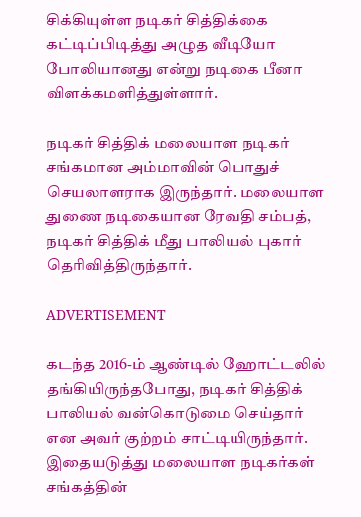சிக்கியுள்ள நடிகர் சித்திக்கை கட்டிப்பிடித்து அழுத வீடியோ போலியானது என்று நடிகை பீனா விளக்கமளித்துள்ளார்.

நடிகர் சித்திக் மலையாள நடிகர் சங்கமான அம்மாவின் பொதுச் செயலாளராக இருந்தார். மலையாள துணை நடிகையான ரேவதி சம்பத், நடிகர் சித்திக் மீது பாலியல் புகார் தெரிவித்திருந்தார்.

ADVERTISEMENT

கடந்த 2016-ம் ஆண்டில் ஹோட்டலில் தங்கியிருந்தபோது, நடிகர் சித்திக் பாலியல் வன்கொடுமை செய்தார் என அவர் குற்றம் சாட்டியிருந்தார். இதையடுத்து மலையாள நடிகர்கள் சங்கத்தின்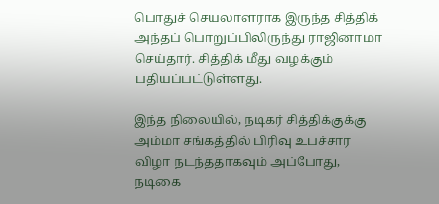பொதுச் செயலாளராக இருந்த சித்திக் அந்தப் பொறுப்பிலிருந்து ராஜினாமா செய்தார். சித்திக் மீது வழக்கும் பதியப்பட்டுள்ளது.

இந்த நிலையில், நடிகர் சித்திக்குக்கு அம்மா சங்கத்தில் பிரிவு உபச்சார விழா நடந்ததாகவும் அப்போது, நடிகை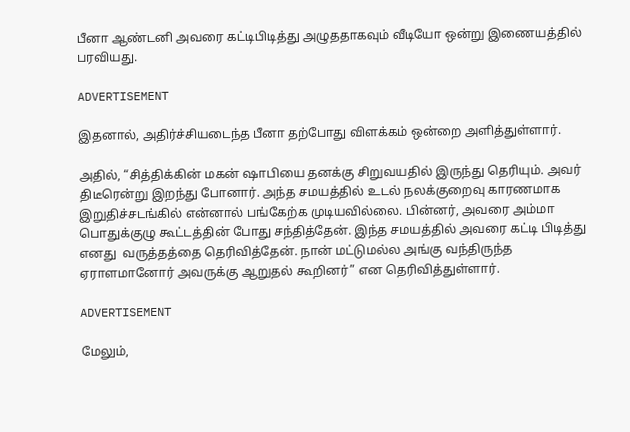பீனா ஆண்டனி அவரை கட்டிபிடித்து அழுததாகவும் வீடியோ ஒன்று இணையத்தில் பரவியது.

ADVERTISEMENT

இதனால், அதிர்ச்சியடைந்த பீனா தற்போது விளக்கம் ஒன்றை அளித்துள்ளார்.

அதில், “சித்திக்கின் மகன் ஷாபியை தனக்கு சிறுவயதில் இருந்து தெரியும். அவர் திடீரென்று இறந்து போனார். அந்த சமயத்தில் உடல் நலக்குறைவு காரணமாக இறுதிச்சடங்கில் என்னால் பங்கேற்க முடியவில்லை. பின்னர், அவரை அம்மா பொதுக்குழு கூட்டத்தின் போது சந்தித்தேன். இந்த சமயத்தில் அவரை கட்டி பிடித்து எனது  வருத்தத்தை தெரிவித்தேன். நான் மட்டுமல்ல அங்கு வந்திருந்த ஏராளமானோர் அவருக்கு ஆறுதல் கூறினர்” என தெரிவித்துள்ளார்.

ADVERTISEMENT

மேலும்,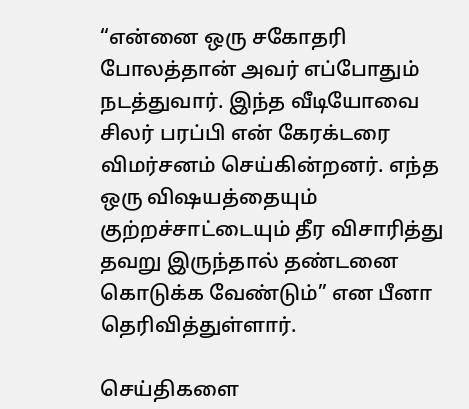“என்னை ஒரு சகோதரி போலத்தான் அவர் எப்போதும் நடத்துவார். இந்த வீடியோவை சிலர் பரப்பி என் கேரக்டரை விமர்சனம் செய்கின்றனர். எந்த ஒரு விஷயத்தையும் குற்றச்சாட்டையும் தீர விசாரித்து தவறு இருந்தால் தண்டனை கொடுக்க வேண்டும்” என பீனா தெரிவித்துள்ளார்.

செய்திகளை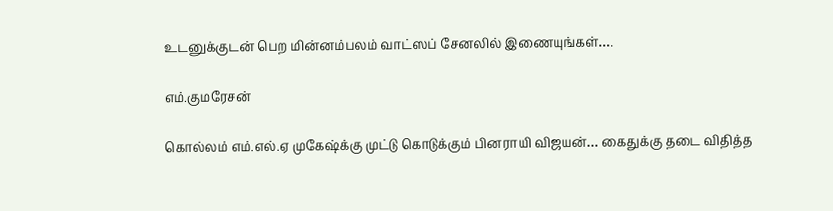உடனுக்குடன் பெற மின்னம்பலம் வாட்ஸப் சேனலில் இணையுங்கள்….

எம்.குமரேசன்

கொல்லம் எம்.எல்.ஏ முகேஷ்க்கு முட்டு கொடுக்கும் பினராயி விஜயன்… கைதுக்கு தடை விதித்த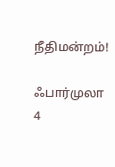நீதிமன்றம்!

ஃபார்முலா 4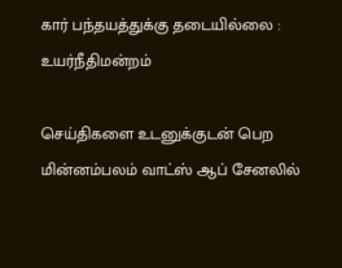கார் பந்தயத்துக்கு தடையில்லை : உயர்நீதிமன்றம்

செய்திகளை உடனுக்குடன் பெற மின்னம்பலம் வாட்ஸ் ஆப் சேனலில்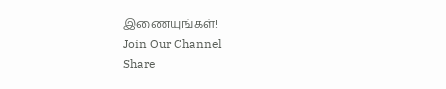இணையுங்கள்!
Join Our Channel
Share